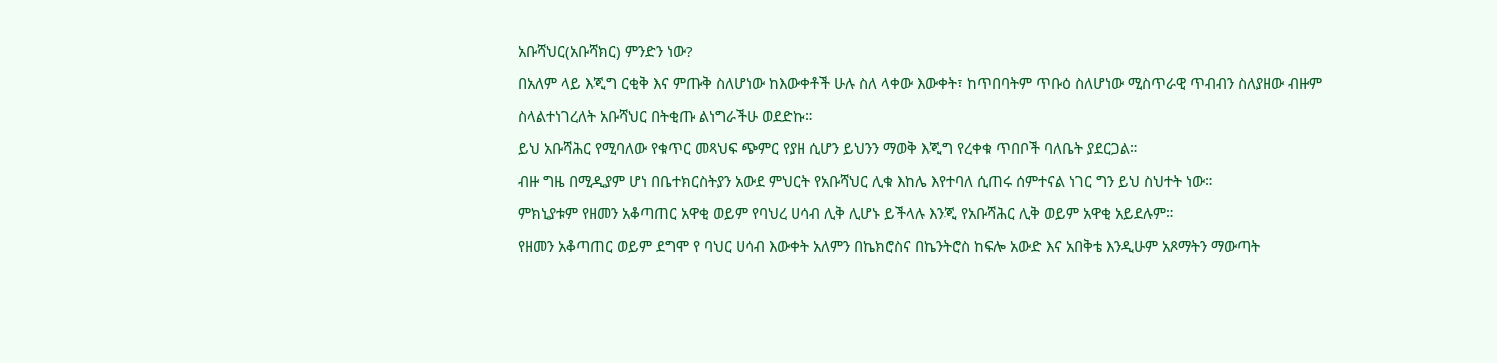አቡሻህር(አቡሻክር) ምንድን ነው?
በአለም ላይ እጂግ ርቂቅ እና ምጡቅ ስለሆነው ከእውቀቶች ሁሉ ስለ ላቀው እውቀት፣ ከጥበባትም ጥቡዕ ስለሆነው ሚስጥራዊ ጥብብን ስለያዘው ብዙም ስላልተነገረለት አቡሻህር በትቂጡ ልነግራችሁ ወደድኩ።
ይህ አቡሻሕር የሚባለው የቁጥር መጻህፍ ጭምር የያዘ ሲሆን ይህንን ማወቅ እጂግ የረቀቁ ጥበቦች ባለቤት ያደርጋል።
ብዙ ግዜ በሚዲያም ሆነ በቤተክርስትያን አውደ ምህርት የአቡሻህር ሊቁ እከሌ እየተባለ ሲጠሩ ሰምተናል ነገር ግን ይህ ስህተት ነው።
ምክኒያቱም የዘመን አቆጣጠር አዋቂ ወይም የባህረ ሀሳብ ሊቅ ሊሆኑ ይችላሉ እንጂ የአቡሻሕር ሊቅ ወይም አዋቂ አይደሉም።
የዘመን አቆጣጠር ወይም ደግሞ የ ባህር ሀሳብ እውቀት አለምን በኬክሮስና በኬንትሮስ ከፍሎ አውድ እና አበቅቴ እንዲሁም አጾማትን ማውጣት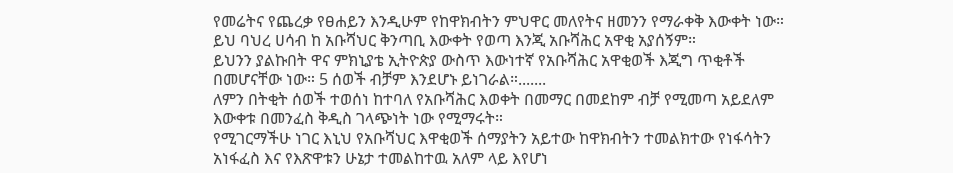የመሬትና የጨረቃ የፀሐይን እንዲሁም የከዋክብትን ምህዋር መለየትና ዘመንን የማራቀቅ እውቀት ነው።
ይህ ባህረ ሀሳብ ከ አቡሻህር ቅንጣቢ እውቀት የወጣ እንጂ አቡሻሕር አዋቂ አያሰኝም።
ይህንን ያልኩበት ዋና ምክኒያቴ ኢትዮጵያ ውስጥ እውነተኛ የአቡሻሕር አዋቂወች እጂግ ጥቂቶች በመሆናቸው ነው። 5 ሰወች ብቻም እንደሆኑ ይነገራል።.......
ለምን በትቂት ሰወች ተወሰነ ከተባለ የአቡሻሕር እወቀት በመማር በመደከም ብቻ የሚመጣ አይደለም እውቀቱ በመንፈስ ቅዲስ ገላጭነት ነው የሚማሩት።
የሚገርማችሁ ነገር እኒህ የአቡሻህር እዋቂወች ሰማያትን አይተው ከዋክብትን ተመልክተው የነፋሳትን አነፋፈስ እና የእጽዋቱን ሁኔታ ተመልከተዉ አለም ላይ እየሆነ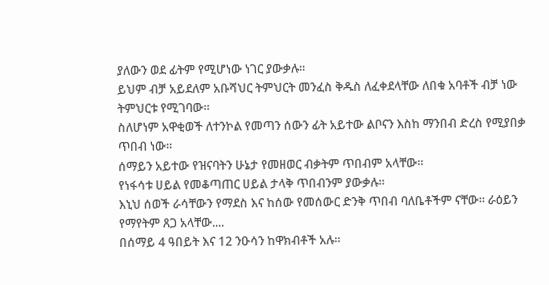ያለውን ወደ ፊትም የሚሆነው ነገር ያውቃሉ።
ይህም ብቻ አይደለም አቡሻህር ትምህርት መንፈስ ቅዱስ ለፈቀደላቸው ለበቁ አባቶች ብቻ ነው ትምህርቱ የሚገባው።
ስለሆነም አዋቂወች ለተንኮል የመጣን ሰውን ፊት አይተው ልቦናን እስከ ማንበብ ድረስ የሚያበቃ ጥበብ ነው።
ሰማይን አይተው የዝናባትን ሁኔታ የመዘወር ብቃትም ጥበብም አላቸው።
የነፋሳቱ ሀይል የመቆጣጠር ሀይል ታላቅ ጥበብንም ያውቃሉ።
እኒህ ሰወች ራሳቸውን የማደስ እና ከሰው የመሰውር ድንቅ ጥበብ ባለቤቶችም ናቸው። ራዕይን የማየትም ጸጋ አላቸው....
በሰማይ 4 ዓበይት እና 12 ንዑሳን ከዋክብቶች አሉ።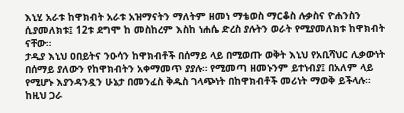እኒሂ አራቱ ከዋክብት አራቱ አዝማናትን ማለትም ዘመነ ማቴወስ ማርቆስ ሉቃስና ዮሐንስን ሲያመለክቱ፤ 12ቱ ደግሞ ከ መስከረም እስከ ነሐሴ ድረስ ያሉትን ወራት የሚያመለክቱ ከዋክብት ናቸው።
ታዲያ እኒህ ዐበይትና ንዑሳን ከዋክብቶች በሰማይ ላይ በሚወጡ ወቅት እኒህ የአቢሻህር ሊቃውነት በሰማይ ያለውን የከዋክብትን አቀማመጥ ያያሉ። የሚመጣ ዘመኑንም ይተነብያ፤ በአለም ላይ የሚሆኑ እያንዳንዷን ሁኔታ በመንፈስ ቅዱስ ገላጭነት በከዋክብቶች መሪነት ማወቅ ይችላሉ።
ከዚህ ጋራ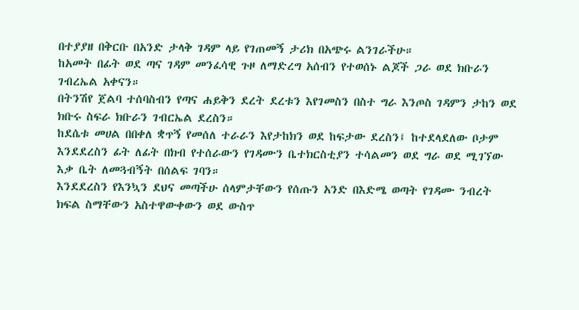በተያያዘ በቅርቡ በአንድ ታላቅ ገዳም ላይ የገጠመኝ ታሪክ በአጭሩ ልንገራችሁ።
ከአመት በፊት ወደ ጣና ገዳም መንፈሳዊ ጉዞ ለማድረግ አሰብን የተወሰኑ ልጆች ጋራ ወደ ክቡራን ገብረኤል አቀናን።
በትንሽየ ጀልባ ተሰባስብን የጣና ሐይቅን ደረት ደረቱን እየገመስን በስተ ግራ እንጦስ ገዳምን ታከን ወደ ክቡሩ ስፍራ ክቡራን ገብርኤል ደረስን።
ከደሴቱ መሀል በበቀለ ቋጥኝ የመሰለ ተራራን እየታከክን ወደ ከፍታው ደረስን፤ ከተደላደለው ቦታም እንደደረስን ፊት ለፊት በክብ የተሰራውን የገዳሙን ቤተክርስቲያን ተሳልመን ወደ ግራ ወደ ሚገኘው እቃ ቤት ለመጓብኝት በሰልፍ ገባን።
እንደደረስን የእንኳን ደህና መጣችሁ ሰላምታቸውን የሰጡን አንድ በእድሜ ወጣት የገዳሙ ንብረት ክፍል ስማቸውን አስተዋውቀውን ወደ ውስጥ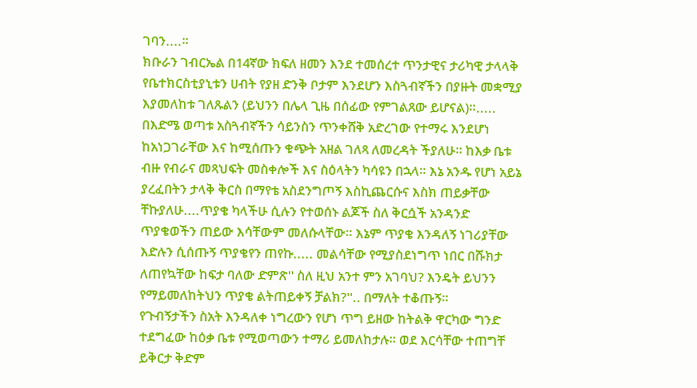ገባን....።
ክቡራን ገብርኤል በ14ኛው ክፍለ ዘመን እንደ ተመሰረተ ጥንታዊና ታሪካዊ ታላላቅ የቤተክርስቲያኒቱን ሀብት የያዘ ድንቅ ቦታም እንደሆን እስጓብኛችን በያዙት መቋሚያ እያመለከቱ ገለጹልን (ይህንን በሌላ ጊዜ በሰፊው የምገልጸው ይሆናል)።.....
በእድሜ ወጣቱ አስጓብኛችን ሳይንስን ጥንቀሸቅ አድረገው የተማሩ እንደሆነ ከአነጋገራቸው እና ከሚሰጡን ቁጭት አዘል ገለጻ ለመረዳት ችያለሁ። ከእቃ ቤቱ ብዙ የብራና መጻህፍት መስቀሎች እና ስዕላትን ካሳዩን በኋላ። እኔ አንዱ የሆነ አይኔ ያረፈበትን ታላቅ ቅርስ በማየቴ አስደንግጦኝ እስኪጨርሱና እስክ ጠይቃቸው ቸኩያለሁ....ጥያቄ ካላችሁ ሲሉን የተወሰኑ ልጆች ስለ ቅርሷች አንዳንድ ጥያቄወችን ጠይው እሳቸውም መለሱላቸው። እኔም ጥያቄ እንዳለኝ ነገሪያቸው እድሉን ሲሰጡኝ ጥያቄየን ጠየኩ..... መልሳቸው የሚያስደነግጥ ነበር በሹክታ ለጠየኳቸው ከፍታ ባለው ድምጽ'' ስለ ዚህ አንተ ምን አገባህ? እንዴት ይህንን የማይመለከትህን ጥያቄ ልትጠይቀኝ ቻልክ?''.. በማለት ተቆጡኝ።
የጉብኝታችን ስአት እንዳለቀ ነግረውን የሆነ ጥግ ይዘው ከትልቅ ዋርካው ግንድ ተደግፈው ከዕቃ ቤቱ የሚወጣውን ተማሪ ይመለከታሉ። ወደ እርሳቸው ተጠግቸ ይቅርታ ቅድም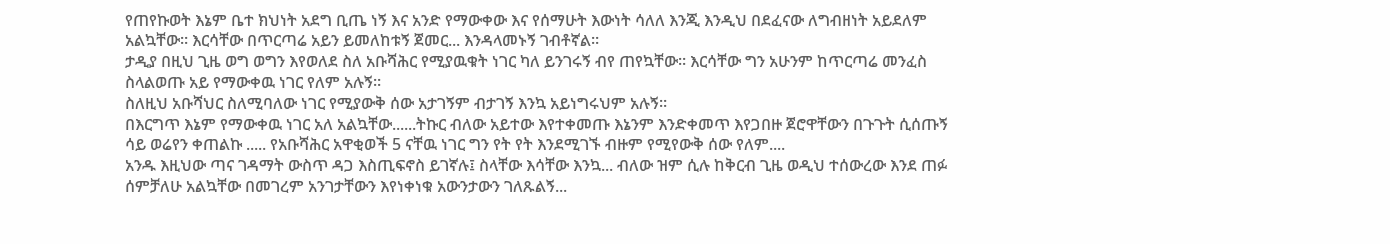የጠየኩወት እኔም ቤተ ክህነት አደግ ቢጤ ነኝ እና አንድ የማውቀው እና የሰማሁት እውነት ሳለለ እንጂ እንዲህ በደፈናው ለግብዘነት አይደለም አልኳቸው። እርሳቸው በጥርጣሬ አይን ይመለከቱኝ ጀመር... እንዳላመኑኝ ገብቶኛል።
ታዲያ በዚህ ጊዜ ወግ ወግን እየወለደ ስለ አቡሻሕር የሚያዉቁት ነገር ካለ ይንገሩኝ ብየ ጠየኳቸው። እርሳቸው ግን አሁንም ከጥርጣሬ መንፈስ ስላልወጡ አይ የማውቀዉ ነገር የለም አሉኝ።
ስለዚህ አቡሻህር ስለሚባለው ነገር የሚያውቅ ሰው አታገኝም ብታገኝ እንኳ አይነግሩህም አሉኝ።
በእርግጥ እኔም የማውቀዉ ነገር አለ አልኳቸው......ትኩር ብለው አይተው እየተቀመጡ እኔንም እንድቀመጥ እየጋበዙ ጀሮዋቸውን በጉጉት ሲሰጡኝ ሳይ ወሬየን ቀጠልኩ ..... የአቡሻሕር አዋቂወች 5 ናቸዉ ነገር ግን የት የት እንደሚገኙ ብዙም የሚየውቅ ሰው የለም....
አንዱ እዚህው ጣና ገዳማት ውስጥ ዳጋ እስጢፍኖስ ይገኛሉ፤ ስላቸው እሳቸው እንኳ... ብለው ዝም ሲሉ ከቅርብ ጊዜ ወዲህ ተሰውረው እንደ ጠፉ ሰምቻለሁ አልኳቸው በመገረም አንገታቸውን እየነቀነቁ አውንታውን ገለጹልኝ...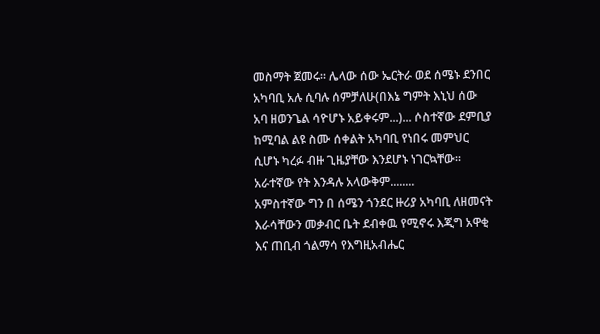መስማት ጀመሩ። ሌላው ሰው ኤርትራ ወደ ሰሜኑ ደንበር አካባቢ አሉ ሲባሉ ሰምቻለሁ(በእኔ ግምት እኒህ ሰው አባ ዘወንጌል ሳዮሆኑ አይቀሩም...)... ሶስተኛው ደምቢያ ከሚባል ልዩ ስሙ ሰቀልት አካባቢ የነበሩ መምህር ሲሆኑ ካረፉ ብዙ ጊዜያቸው እንደሆኑ ነገርኳቸው። አራተኛው የት እንዳሉ አላውቅም........
አምስተኛው ግን በ ሰሜን ጎንደር ዙሪያ አካባቢ ለዘመናት እራሳቸውን መቃብር ቤት ደብቀዉ የሚኖሩ እጂግ አዋቂ እና ጠቢብ ጎልማሳ የእግዚአብሔር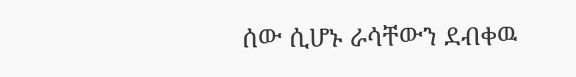ሰው ሲሆኑ ራሳቸውን ደብቀዉ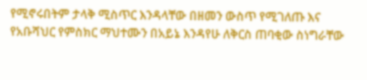የሚኖሩበትም ታላቅ ሚስጥር እንዳላቸው በዘመን ውስጥ የሚገለጡ እና የአቡሻህር የምስክር ማህተሙን በአይኔ እንዳየሁ ለቅርስ ጠባቂው ስነግራቸው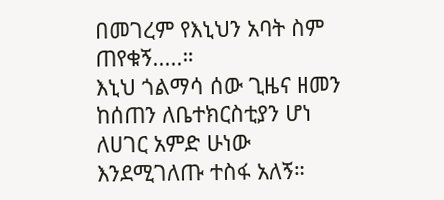በመገረም የእኒህን አባት ስም ጠየቁኝ.....።
እኒህ ጎልማሳ ሰው ጊዜና ዘመን ከሰጠን ለቤተክርስቲያን ሆነ ለሀገር አምድ ሁነው እንደሚገለጡ ተስፋ አለኝ።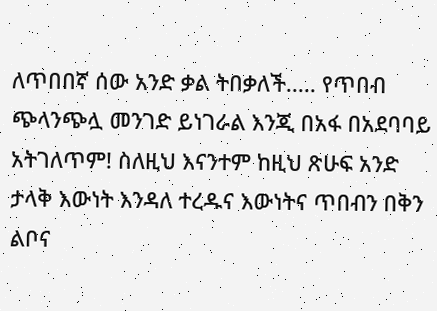ለጥበበኛ ሰው አንድ ቃል ትበቃለች..... የጥበብ ጭላንጭሏ መንገድ ይነገራል እንጂ በአፋ በአደባባይ አትገለጥም! ስለዚህ እናንተም ከዚህ ጽሁፍ አንድ ታላቅ እውነት እንዳለ ተረዱና እውነትና ጥበብን በቅን ልቦና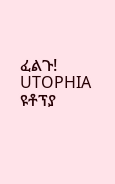ፈልጉ!
UTOPHIA ዩቶፕያ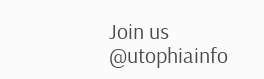Join us
@utophiainfo